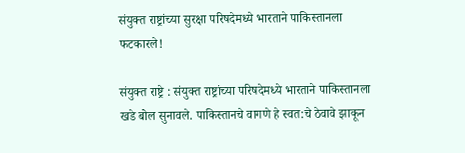संयुक्त राष्ट्रांच्या सुरक्षा परिषदेमध्ये भारताने पाकिस्तानला फटकारले!

संयुक्त राष्ट्रे : संयुक्त राष्ट्रांच्या परिषदेमध्ये भारताने पाकिस्तानला खडे बोल सुनावले. पाकिस्तानचे वागणे हे स्वत:चे ठेवावे झाकून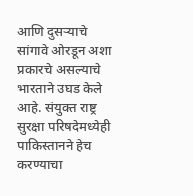आणि दुसऱ्याचे सांगावे ओरडून अशा प्रकारचे असल्याचे भारताने उघड केले आहे. संयुक्त राष्ट्र सुरक्षा परिषदेमध्येही पाकिस्तानने हेच करण्याचा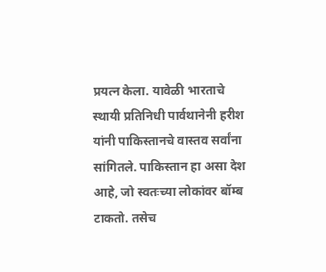प्रयत्न केला. यावेळी भारताचे स्थायी प्रतिनिधी पार्वथानेनी हरीश यांनी पाकिस्तानचे वास्तव सर्वांना सांगितले. पाकिस्तान हा असा देश आहे, जो स्वतःच्या लोकांवर बॉम्ब टाकतो. तसेच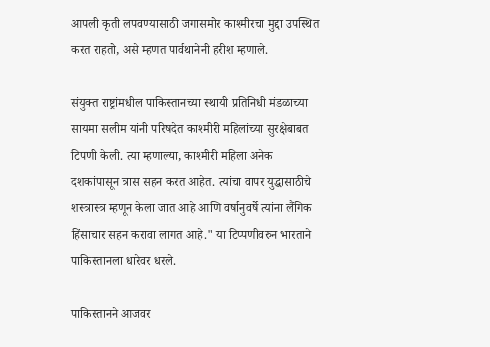आपली कृती लपवण्यासाठी जगासमोर काश्मीरचा मुद्दा उपस्थित करत राहतो, असे म्हणत पार्वथानेनी हरीश म्हणाले.

संयुक्त राष्ट्रांमधील पाकिस्तानच्या स्थायी प्रतिनिधी मंडळाच्या सायमा सलीम यांनी परिषदेत काश्मीरी महिलांच्या सुरक्षेबाबत टिपणी केली. त्या म्हणाल्या, काश्मीरी महिला अनेक दशकांपासून त्रास सहन करत आहेत. त्यांचा वापर युद्धासाठीचे शस्त्रास्त्र म्हणून केला जात आहे आणि वर्षानुवर्षे त्यांना लैंगिक हिंसाचार सहन करावा लागत आहे." या टिप्पणीवरुन भारताने पाकिस्तानला धारेवर धरले.

पाकिस्तानने आजवर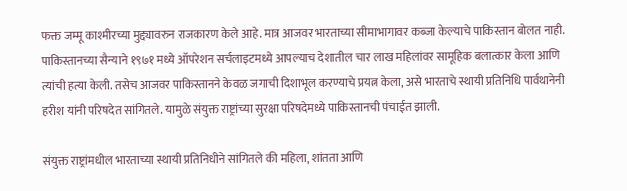फक्त जम्मू काश्मीरच्या मुद्द्यावरुन राजकारण केले आहे. मात्र आजवर भारताच्या सीमाभागावर कब्जा केल्याचे पाकिस्तान बोलत नाही. पाकिस्तानच्या सैन्याने १९७१ मध्ये ऑपरेशन सर्चलाइटमध्ये आपल्याच देशातील चार लाख महिलांवर सामूहिक बलात्कार केला आणि त्यांची हत्या केली. तसेच आजवर पाकिस्तानने केवळ जगाची दिशाभूल करण्याचे प्रयत्न केला, असे भारताचे स्थायी प्रतिनिधि पार्वथानेनी हरीश यांनी परिषदेत सांगितले. यामुळे संयुक्त राष्ट्रांच्या सुरक्षा परिषदेमध्ये पाकिस्तानची पंचाईत झाली.

संयुक्त राष्ट्रांमधील भारताच्या स्थायी प्रतिनिधीने सांगितले की महिला, शांतता आणि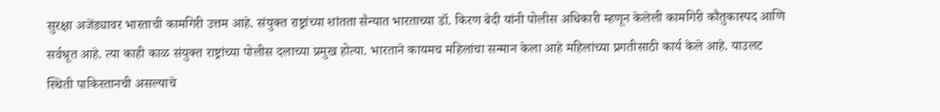सुरक्षा अजेंड्यावर भारताची कामगिरी उत्तम आहे. संयुक्त राष्ट्रांच्या शांतता सैन्यात भारताच्या डॉ. किरण बेदी यांनी पोलीस अधिकारी म्हणून केलेली कामगिरी कौतुकास्पद आणि सर्वश्रूत आहे. त्या काही काळ संयुक्त राष्ट्रांच्या पोलीस दलाच्या प्रमुख होत्या. भारताने कायमच महिलांचा सन्मान केला आहे महिलांच्या प्रगतीसाठी कार्य केले आहे. याउलट स्थिती पाकिस्तानची असल्याचे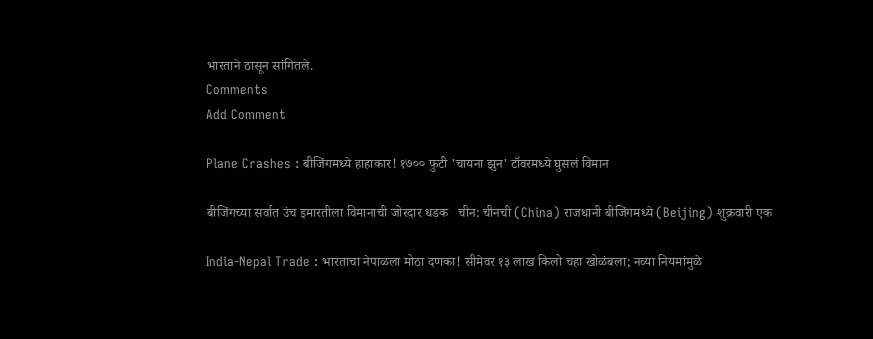भारताने ठासून सांगितले.
Comments
Add Comment

Plane Crashes : बीजिंगमध्ये हाहाकार! १७०० फुटी 'चायना झुन' टॉवरमध्ये घुसलं विमान

बीजिंगच्या सर्वात उंच इमारतीला विमानाची जोरदार धडक   चीन: चीनची (China) राजधानी बीजिंगमध्ये (Beijing) शुक्रवारी एक

India-Nepal Trade : भारताचा नेपाळला मोठा दणका! सीमेवर १३ लाख किलो चहा खोळंबला; नव्या नियमांमुळे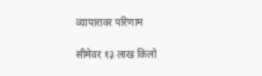व्यापारावर परिणाम

सीमेवर १३ लाख किलो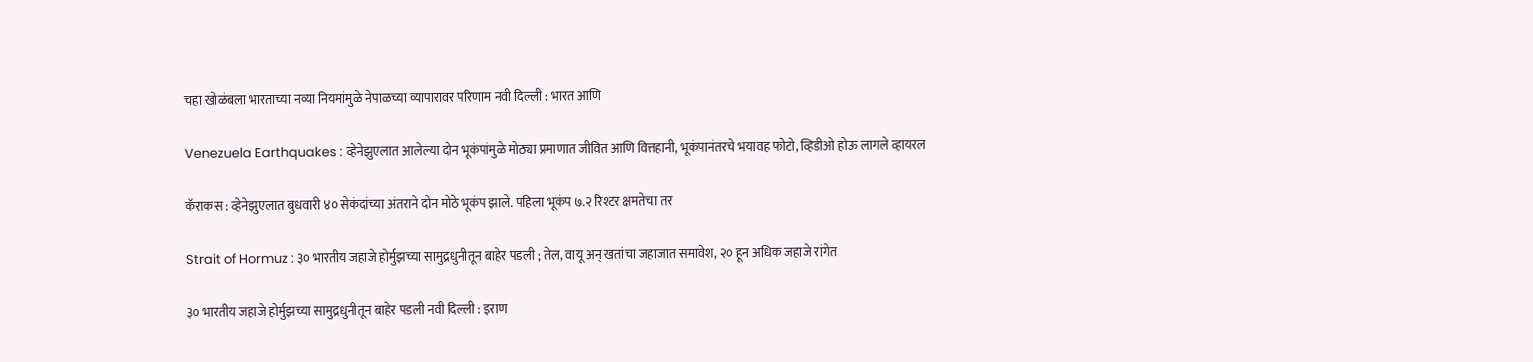चहा खोळंबला भारताच्या नव्या नियमांमुळे नेपाळच्या व्यापारावर परिणाम नवी दिल्ली : भारत आणि

Venezuela Earthquakes : व्हेनेझुएलात आलेल्या दोन भूकंपांमुळे मोठ्या प्रमाणात जीवित आणि वित्तहानी, भूकंपानंतरचे भयावह फोटो, व्हिडीओ होऊ लागले व्हायरल

कॅराकस : व्हेनेझुएलात बुधवारी ४० सेकंदांच्या अंतराने दोन मोठे भूकंप झाले. पहिला भूकंप ७.२ रिश्टर क्षमतेचा तर

Strait of Hormuz : ३० भारतीय जहाजे होर्मुझच्या सामुद्रधुनीतून बाहेर पडली ; तेल, वायू अन् खतांचा जहाजात समावेश, २० हून अधिक जहाजे रांगेत

३० भारतीय जहाजे होर्मुझच्या सामुद्रधुनीतून बाहेर पडली नवी दिल्ली : इराण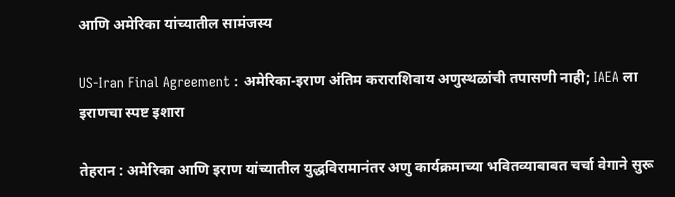आणि अमेरिका यांच्यातील सामंजस्य

US-Iran Final Agreement : अमेरिका-इराण अंतिम कराराशिवाय अणुस्थळांची तपासणी नाही; IAEA ला इराणचा स्पष्ट इशारा

तेहरान : अमेरिका आणि इराण यांच्यातील युद्धविरामानंतर अणु कार्यक्रमाच्या भवितव्याबाबत चर्चा वेगाने सुरू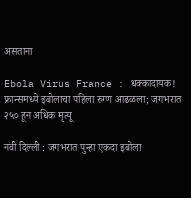असताना

Ebola Virus France : धक्कादायक! फ्रान्समध्ये इबोलाचा पहिला रुग्ण आढळला; जगभरात २५० हून अधिक मृत्यू

नवी दिल्ली : जगभरात पुन्हा एकदा इबोला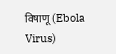विषाणू (Ebola Virus)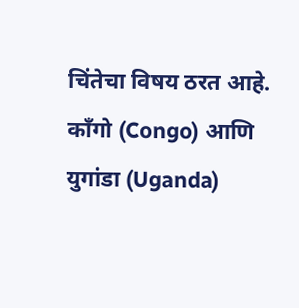चिंतेचा विषय ठरत आहे. काँगो (Congo) आणि युगांडा (Uganda)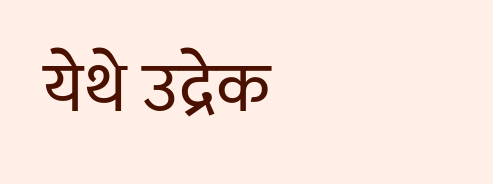येथे उद्रेक